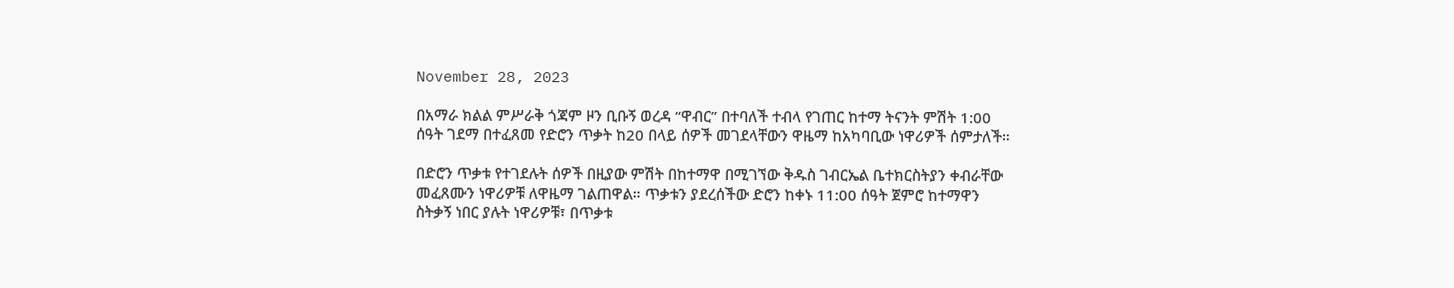November 28, 2023

በአማራ ክልል ምሥራቅ ጎጃም ዞን ቢቡኝ ወረዳ “ዋብር” በተባለች ተብላ የገጠር ከተማ ትናንት ምሽት 1:00 ሰዓት ገደማ በተፈጸመ የድሮን ጥቃት ከ20 በላይ ሰዎች መገደላቸውን ዋዜማ ከአካባቢው ነዋሪዎች ሰምታለች።

በድሮን ጥቃቱ የተገደሉት ሰዎች በዚያው ምሽት በከተማዋ በሚገኘው ቅዱስ ገብርኤል ቤተክርስትያን ቀብራቸው መፈጸሙን ነዋሪዎቹ ለዋዜማ ገልጠዋል። ጥቃቱን ያደረሰችው ድሮን ከቀኑ 11:00 ሰዓት ጀምሮ ከተማዋን ስትቃኝ ነበር ያሉት ነዋሪዎቹ፣ በጥቃቱ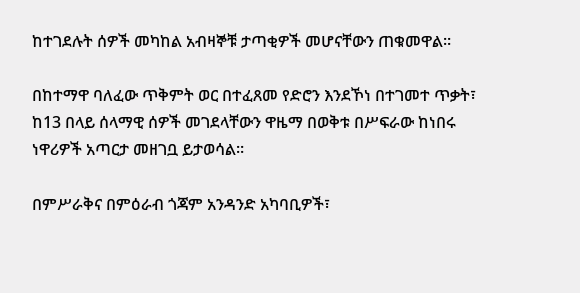ከተገደሉት ሰዎች መካከል አብዛኞቹ ታጣቂዎች መሆናቸውን ጠቁመዋል።

በከተማዋ ባለፈው ጥቅምት ወር በተፈጸመ የድሮን እንደኾነ በተገመተ ጥቃት፣ ከ13 በላይ ሰላማዊ ሰዎች መገደላቸውን ዋዜማ በወቅቱ በሥፍራው ከነበሩ ነዋሪዎች አጣርታ መዘገቧ ይታወሳል።

በምሥራቅና በምዕራብ ጎጃም አንዳንድ አካባቢዎች፣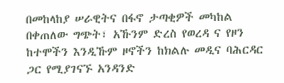በመከላከያ ሠራዊትና በፋኖ ታጣቂዎች መካከል በቀጠለው ግጭት፣ አኹንም ድረስ የወረዳ ና የዞን ከተሞችን እንዲኹም ዞኖችን ከክልሉ መዲና ባሕርዳር ጋር የሚያገናኙ አንዳንድ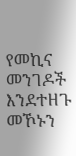የመኪና መንገዶች እንደተዘጉ መኾኑን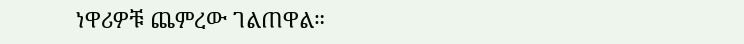ነዋሪዎቹ ጨምረው ገልጠዋል።